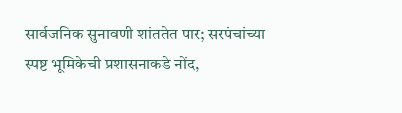सार्वजनिक सुनावणी शांततेत पार; सरपंचांच्या स्पष्ट भूमिकेची प्रशासनाकडे नोंद,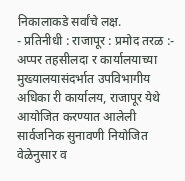निकालाकडे सर्वांचे लक्ष.
- प्रतिनीधी : राजापूर : प्रमोद तरळ :- अप्पर तहसीलदा र कार्यालयाच्या मुख्यालयासंदर्भात उपविभागीय अधिका री कार्यालय, राजापूर येथे आयोजित करण्यात आलेली सार्वजनिक सुनावणी नियोजित वेळेनुसार व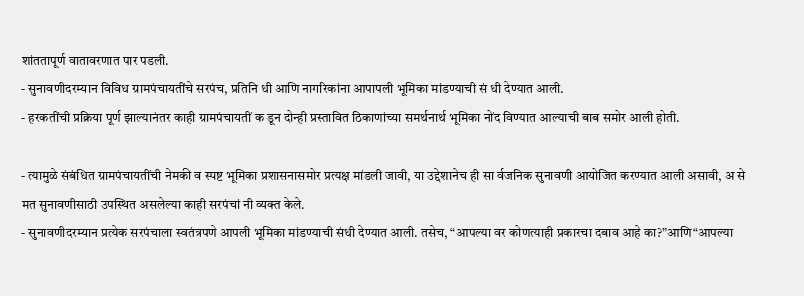शांततापूर्ण वातावरणात पार पडली.
- सुनावणीदरम्यान विविध ग्रामपंचायतींचे सरपंच, प्रतिनि धी आणि नागरिकांना आपापली भूमिका मांडण्याची सं धी देण्यात आली.
- हरकतींची प्रक्रिया पूर्ण झाल्यानंतर काही ग्रामपंचायतीं क डून दोन्ही प्रस्तावित ठिकाणांच्या समर्थनार्थ भूमिका नोंद विण्यात आल्याची बाब समोर आली होती.

- त्यामुळे संबंधित ग्रामपंचायतींची नेमकी व स्पष्ट भूमिका प्रशासनासमोर प्रत्यक्ष मांडली जावी, या उद्देशानेच ही सा र्वजनिक सुनावणी आयोजित करण्यात आली असावी, अ से मत सुनावणीसाठी उपस्थित असलेल्या काही सरपंचां नी व्यक्त केले.
- सुनावणीदरम्यान प्रत्येक सरपंचाला स्वतंत्रपणे आपली भूमिका मांडण्याची संधी देण्यात आली. तसेच, “आपल्या वर कोणत्याही प्रकारचा दबाव आहे का?”आणि“आपल्या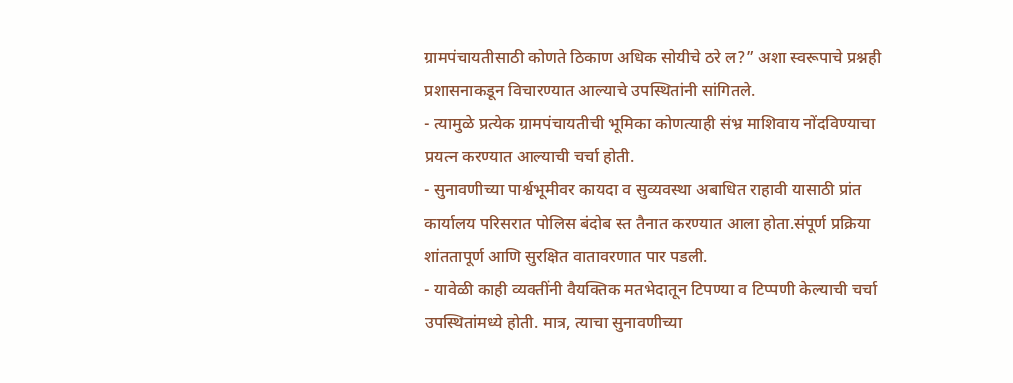ग्रामपंचायतीसाठी कोणते ठिकाण अधिक सोयीचे ठरे ल?” अशा स्वरूपाचे प्रश्नही प्रशासनाकडून विचारण्यात आल्याचे उपस्थितांनी सांगितले.
- त्यामुळे प्रत्येक ग्रामपंचायतीची भूमिका कोणत्याही संभ्र माशिवाय नोंदविण्याचा प्रयत्न करण्यात आल्याची चर्चा होती.
- सुनावणीच्या पार्श्वभूमीवर कायदा व सुव्यवस्था अबाधित राहावी यासाठी प्रांत कार्यालय परिसरात पोलिस बंदोब स्त तैनात करण्यात आला होता.संपूर्ण प्रक्रिया शांततापूर्ण आणि सुरक्षित वातावरणात पार पडली.
- यावेळी काही व्यक्तींनी वैयक्तिक मतभेदातून टिपण्या व टिप्पणी केल्याची चर्चा उपस्थितांमध्ये होती. मात्र, त्याचा सुनावणीच्या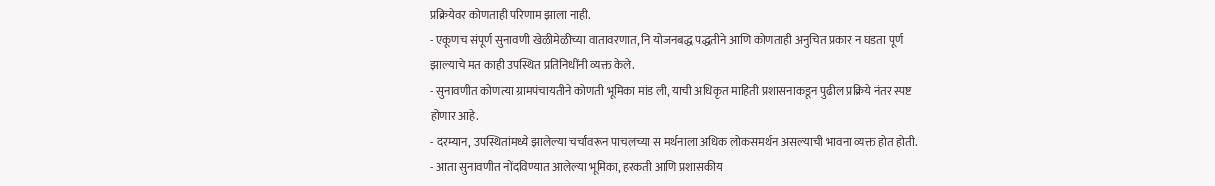प्रक्रियेवर कोणताही परिणाम झाला नाही.
- एकूणच संपूर्ण सुनावणी खेळीमेळीच्या वातावरणात, नि योजनबद्ध पद्धतीने आणि कोणताही अनुचित प्रकार न घडता पूर्ण झाल्याचे मत काही उपस्थित प्रतिनिधींनी व्यक्त केले.
- सुनावणीत कोणत्या ग्रामपंचायतीने कोणती भूमिका मांड ली, याची अधिकृत माहिती प्रशासनाकडून पुढील प्रक्रिये नंतर स्पष्ट होणार आहे.
- दरम्यान, उपस्थितांमध्ये झालेल्या चर्चांवरून पाचलच्या स मर्थनाला अधिक लोकसमर्थन असल्याची भावना व्यक्त होत होती.
- आता सुनावणीत नोंदविण्यात आलेल्या भूमिका, हरकती आणि प्रशासकीय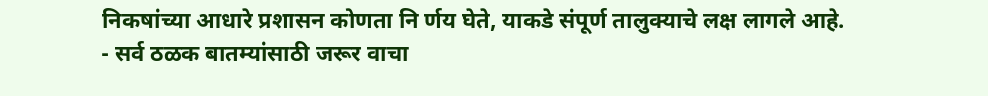निकषांच्या आधारे प्रशासन कोणता नि र्णय घेते, याकडे संपूर्ण तालुक्याचे लक्ष लागले आहे.
- सर्व ठळक बातम्यांसाठी जरूर वाचा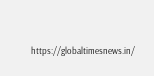https://globaltimesnews.in/